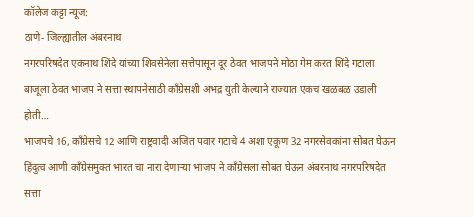कॉलेज कट्टा न्यूज:
ठाणे- जिल्ह्यातील अंबरनाथ
नगरपरिषदेत एकनाथ शिंदे यांच्या शिवसेनेला सत्तेपासून दूर ठेवत भाजपने मोठा गेम करत शिंदे गटाला बाजूला ठेवत भाजप ने सत्ता स्थापनेसाठी काँग्रेसशी अभद्र युती केल्याने राज्यात एकच खळबळ उडाली होती…
भाजपचे 16, काँग्रेसचे 12 आणि राष्ट्रवादी अजित पवार गटाचे 4 अशा एकूण 32 नगरसेवकांना सोबत घेऊन हिंदुत्व आणी काँग्रेसमुक्त भारत चा नारा देणाऱ्या भाजप ने काँग्रेसला सोबत घेऊन अंबरनाथ नगरपरिषदेत सत्ता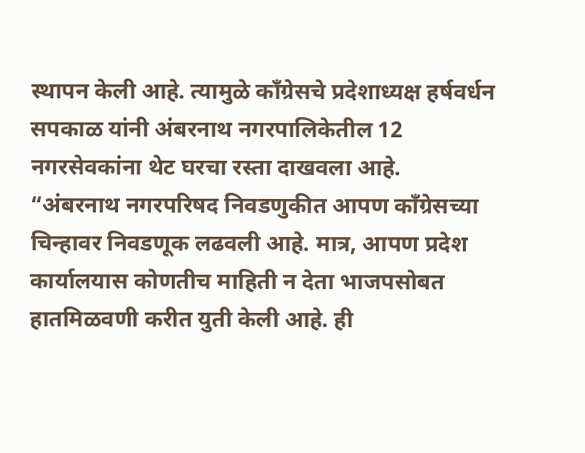स्थापन केली आहे. त्यामुळे काँग्रेसचे प्रदेशाध्यक्ष हर्षवर्धन सपकाळ यांनी अंबरनाथ नगरपालिकेतील 12 नगरसेवकांना थेट घरचा रस्ता दाखवला आहे.
“अंबरनाथ नगरपरिषद निवडणुकीत आपण काँग्रेसच्या चिन्हावर निवडणूक लढवली आहे. मात्र, आपण प्रदेश कार्यालयास कोणतीच माहिती न देता भाजपसोबत हातमिळवणी करीत युती केली आहे. ही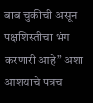बाब चुकीची असून पक्षशिस्तीचा भंग करणारी आहे” अशा आशयाचे पत्रच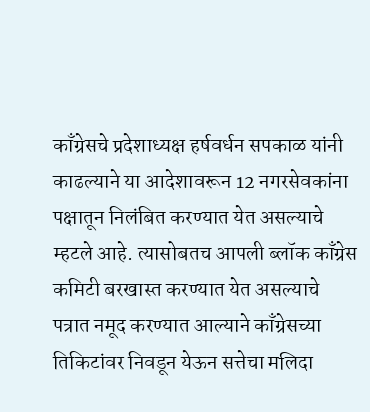काँग्रेसचे प्रदेशाध्यक्ष हर्षवर्धन सपकाळ यांनी काढल्याने या आदेशावरून 12 नगरसेवकांना पक्षातून निलंबित करण्यात येत असल्याचे म्हटले आहे. त्यासोबतच आपली ब्लॉक काँग्रेस कमिटी बरखास्त करण्यात येत असल्याचे पत्रात नमूद करण्यात आल्याने काँग्रेसच्या तिकिटांवर निवडून येऊन सत्तेचा मलिदा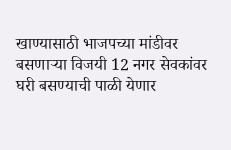खाण्यासाठी भाजपच्या मांडीवर बसणाऱ्या विजयी 12 नगर सेवकांवर घरी बसण्याची पाळी येणार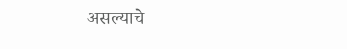असल्याचे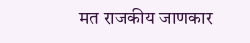मत राजकीय जाणकार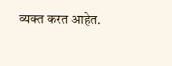व्यक्त करत आहेत.